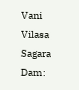Vani Vilasa Sagara Dam: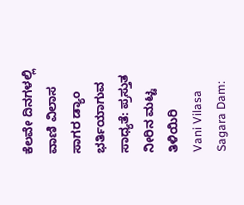ಕೆಲವೇ ದಿನಗಳಲ್ಲಿ ವಾಣಿ ವಿಲಾಸ ಸಾಗರ ಡ್ಯಾಂ ಭರ್ತಿಯಾಗುವ ಸಾಧ್ಯತೆ: ಪ್ರಸ್ತುತ ನೀರಿನ ಮಟ್ಟ ತಿಳಿಯಿರಿ
Vani Vilasa Sagara Dam: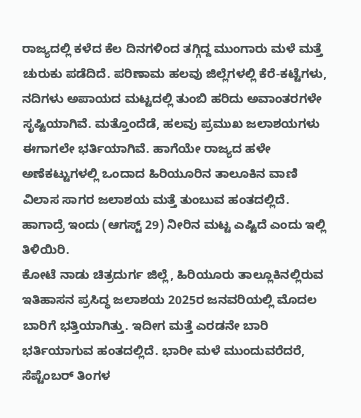ರಾಜ್ಯದಲ್ಲಿ ಕಳೆದ ಕೆಲ ದಿನಗಳಿಂದ ತಗ್ಗಿದ್ದ ಮುಂಗಾರು ಮಳೆ ಮತ್ತೆ ಚುರುಕು ಪಡೆದಿದೆ. ಪರಿಣಾಮ ಹಲವು ಜಿಲ್ಲೆಗಳಲ್ಲಿ ಕೆರೆ-ಕಟ್ಟೆಗಳು, ನದಿಗಳು ಅಪಾಯದ ಮಟ್ಟದಲ್ಲಿ ತುಂಬಿ ಹರಿದು ಅವಾಂತರಗಳೇ ಸೃಷ್ಟಿಯಾಗಿವೆ. ಮತ್ತೊಂದೆಡೆ, ಹಲವು ಪ್ರಮುಖ ಜಲಾಶಯಗಳು ಈಗಾಗಲೇ ಭರ್ತಿಯಾಗಿವೆ. ಹಾಗೆಯೇ ರಾಜ್ಯದ ಹಳೇ ಅಣೆಕಟ್ಟುಗಳಲ್ಲಿ ಒಂದಾದ ಹಿರಿಯೂರಿನ ತಾಲೂಕಿನ ವಾಣಿ ವಿಲಾಸ ಸಾಗರ ಜಲಾಶಯ ಮತ್ತೆ ತುಂಬುವ ಹಂತದಲ್ಲಿದೆ. ಹಾಗಾದ್ರೆ ಇಂದು (ಆಗಸ್ಟ್ 29) ನೀರಿನ ಮಟ್ಟ ಎಷ್ಟಿದೆ ಎಂದು ಇಲ್ಲಿ ತಿಳಿಯಿರಿ.
ಕೋಟೆ ನಾಡು ಚಿತ್ರದುರ್ಗ ಜಿಲ್ಲೆ, ಹಿರಿಯೂರು ತಾಲ್ಲೂಕಿನಲ್ಲಿರುವ ಇತಿಹಾಸನ ಪ್ರಸಿದ್ಧ ಜಲಾಶಯ 2025ರ ಜನವರಿಯಲ್ಲಿ ಮೊದಲ ಬಾರಿಗೆ ಭತ್ತಿಯಾಗಿತ್ತು. ಇದೀಗ ಮತ್ತೆ ಎರಡನೇ ಬಾರಿ ಭರ್ತಿಯಾಗುವ ಹಂತದಲ್ಲಿದೆ. ಭಾರೀ ಮಳೆ ಮುಂದುವರೆದರೆ, ಸೆಪ್ಟೆಂಬರ್ ತಿಂಗಳ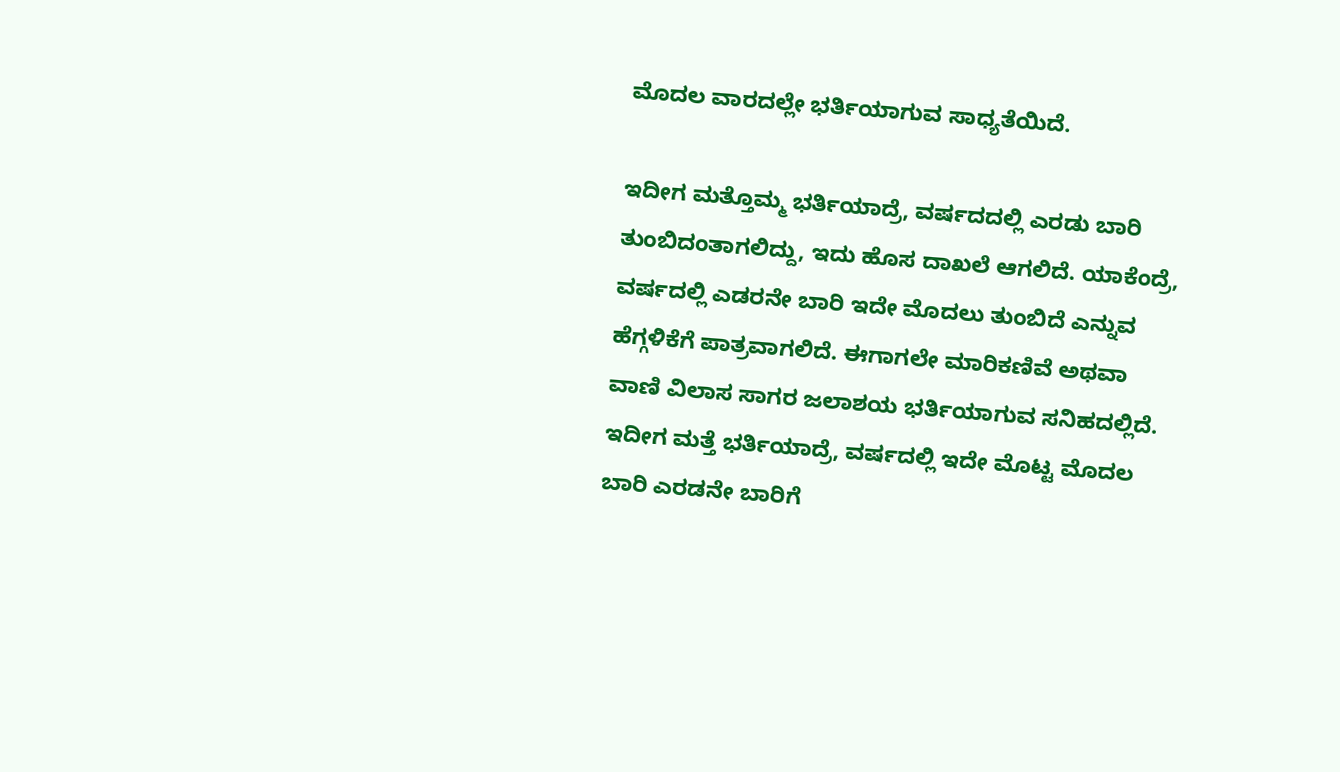ಮೊದಲ ವಾರದಲ್ಲೇ ಭರ್ತಿಯಾಗುವ ಸಾಧ್ಯತೆಯಿದೆ.

ಇದೀಗ ಮತ್ತೊಮ್ಮ ಭರ್ತಿಯಾದ್ರೆ, ವರ್ಷದದಲ್ಲಿ ಎರಡು ಬಾರಿ ತುಂಬಿದಂತಾಗಲಿದ್ದು, ಇದು ಹೊಸ ದಾಖಲೆ ಆಗಲಿದೆ. ಯಾಕೆಂದ್ರೆ, ವರ್ಷದಲ್ಲಿ ಎಡರನೇ ಬಾರಿ ಇದೇ ಮೊದಲು ತುಂಬಿದೆ ಎನ್ನುವ ಹೆಗ್ಗಳಿಕೆಗೆ ಪಾತ್ರವಾಗಲಿದೆ. ಈಗಾಗಲೇ ಮಾರಿಕಣಿವೆ ಅಥವಾ ವಾಣಿ ವಿಲಾಸ ಸಾಗರ ಜಲಾಶಯ ಭರ್ತಿಯಾಗುವ ಸನಿಹದಲ್ಲಿದೆ.
ಇದೀಗ ಮತ್ತೆ ಭರ್ತಿಯಾದ್ರೆ, ವರ್ಷದಲ್ಲಿ ಇದೇ ಮೊಟ್ಟ ಮೊದಲ ಬಾರಿ ಎರಡನೇ ಬಾರಿಗೆ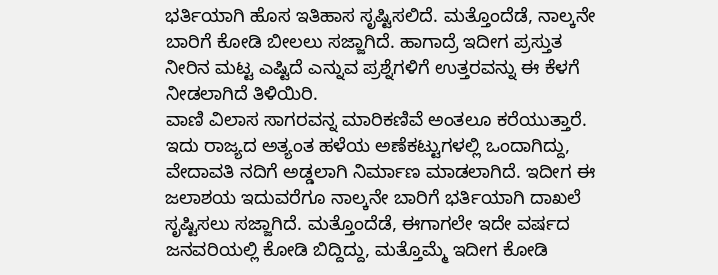ಭರ್ತಿಯಾಗಿ ಹೊಸ ಇತಿಹಾಸ ಸೃಷ್ಟಿಸಲಿದೆ. ಮತ್ತೊಂದೆಡೆ, ನಾಲ್ಕನೇ ಬಾರಿಗೆ ಕೋಡಿ ಬೀಲಲು ಸಜ್ಜಾಗಿದೆ. ಹಾಗಾದ್ರೆ ಇದೀಗ ಪ್ರಸ್ತುತ ನೀರಿನ ಮಟ್ಟ ಎಷ್ಟಿದೆ ಎನ್ನುವ ಪ್ರಶ್ನೆಗಳಿಗೆ ಉತ್ತರವನ್ನು ಈ ಕೆಳಗೆ ನೀಡಲಾಗಿದೆ ತಿಳಿಯಿರಿ.
ವಾಣಿ ವಿಲಾಸ ಸಾಗರವನ್ನ ಮಾರಿಕಣಿವೆ ಅಂತಲೂ ಕರೆಯುತ್ತಾರೆ. ಇದು ರಾಜ್ಯದ ಅತ್ಯಂತ ಹಳೆಯ ಅಣೆಕಟ್ಟುಗಳಲ್ಲಿ ಒಂದಾಗಿದ್ದು, ವೇದಾವತಿ ನದಿಗೆ ಅಡ್ಡಲಾಗಿ ನಿರ್ಮಾಣ ಮಾಡಲಾಗಿದೆ. ಇದೀಗ ಈ ಜಲಾಶಯ ಇದುವರೆಗೂ ನಾಲ್ಕನೇ ಬಾರಿಗೆ ಭರ್ತಿಯಾಗಿ ದಾಖಲೆ ಸೃಷ್ಟಿಸಲು ಸಜ್ಜಾಗಿದೆ. ಮತ್ತೊಂದೆಡೆ, ಈಗಾಗಲೇ ಇದೇ ವರ್ಷದ ಜನವರಿಯಲ್ಲಿ ಕೋಡಿ ಬಿದ್ದಿದ್ದು, ಮತ್ತೊಮ್ಮೆ ಇದೀಗ ಕೋಡಿ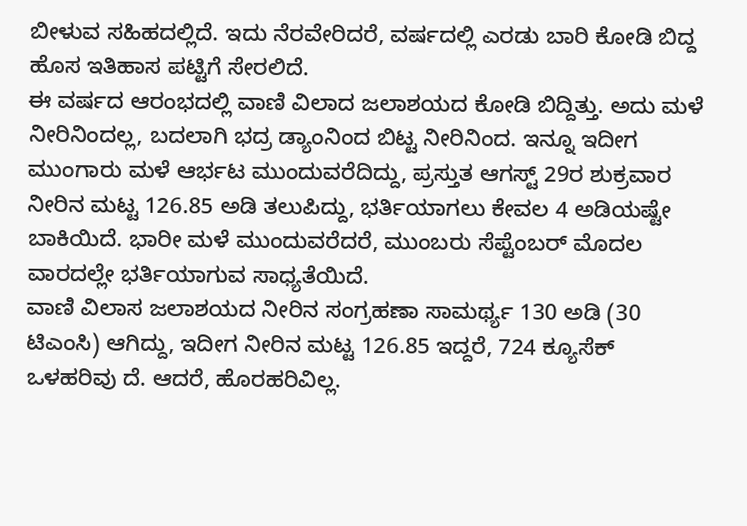ಬೀಳುವ ಸಹಿಹದಲ್ಲಿದೆ. ಇದು ನೆರವೇರಿದರೆ, ವರ್ಷದಲ್ಲಿ ಎರಡು ಬಾರಿ ಕೋಡಿ ಬಿದ್ದ ಹೊಸ ಇತಿಹಾಸ ಪಟ್ಟಿಗೆ ಸೇರಲಿದೆ.
ಈ ವರ್ಷದ ಆರಂಭದಲ್ಲಿ ವಾಣಿ ವಿಲಾದ ಜಲಾಶಯದ ಕೋಡಿ ಬಿದ್ದಿತ್ತು. ಅದು ಮಳೆ ನೀರಿನಿಂದಲ್ಲ, ಬದಲಾಗಿ ಭದ್ರ ಡ್ಯಾಂನಿಂದ ಬಿಟ್ಟ ನೀರಿನಿಂದ. ಇನ್ನೂ ಇದೀಗ ಮುಂಗಾರು ಮಳೆ ಆರ್ಭಟ ಮುಂದುವರೆದಿದ್ದು, ಪ್ರಸ್ತುತ ಆಗಸ್ಟ್ 29ರ ಶುಕ್ರವಾರ ನೀರಿನ ಮಟ್ಟ 126.85 ಅಡಿ ತಲುಪಿದ್ದು, ಭರ್ತಿಯಾಗಲು ಕೇವಲ 4 ಅಡಿಯಷ್ಟೇ ಬಾಕಿಯಿದೆ. ಭಾರೀ ಮಳೆ ಮುಂದುವರೆದರೆ, ಮುಂಬರು ಸೆಪ್ಟೆಂಬರ್ ಮೊದಲ ವಾರದಲ್ಲೇ ಭರ್ತಿಯಾಗುವ ಸಾಧ್ಯತೆಯಿದೆ.
ವಾಣಿ ವಿಲಾಸ ಜಲಾಶಯದ ನೀರಿನ ಸಂಗ್ರಹಣಾ ಸಾಮರ್ಥ್ಯ 130 ಅಡಿ (30 ಟಿಎಂಸಿ) ಆಗಿದ್ದು, ಇದೀಗ ನೀರಿನ ಮಟ್ಟ 126.85 ಇದ್ದರೆ, 724 ಕ್ಯೂಸೆಕ್ ಒಳಹರಿವು ದೆ. ಆದರೆ, ಹೊರಹರಿವಿಲ್ಲ.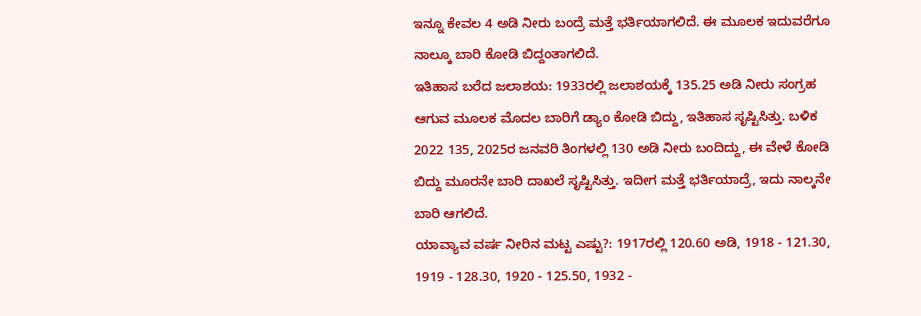ಇನ್ನೂ ಕೇವಲ 4 ಅಡಿ ನೀರು ಬಂದ್ರೆ ಮತ್ತೆ ಭರ್ತಿಯಾಗಲಿದೆ. ಈ ಮೂಲಕ ಇದುವರೆಗೂ ನಾಲ್ಕೂ ಬಾರಿ ಕೋಡಿ ಬಿದ್ದಂತಾಗಲಿದೆ.
ಇತಿಹಾಸ ಬರೆದ ಜಲಾಶಯ: 1933ರಲ್ಲಿ ಜಲಾಶಯಕ್ಕೆ 135.25 ಅಡಿ ನೀರು ಸಂಗ್ರಹ ಆಗುವ ಮೂಲಕ ಮೊದಲ ಬಾರಿಗೆ ಡ್ಯಾಂ ಕೋಡಿ ಬಿದ್ದು, ಇತಿಹಾಸ ಸೃಷ್ಟಿಸಿತ್ತು. ಬಳಿಕ 2022 135, 2025ರ ಜನವರಿ ತಿಂಗಳಲ್ಲಿ 130 ಅಡಿ ನೀರು ಬಂದಿದ್ದು, ಈ ವೇಳೆ ಕೋಡಿ ಬಿದ್ದು ಮೂರನೇ ಬಾರಿ ದಾಖಲೆ ಸೃಷ್ಟಿಸಿತ್ತು. ಇದೀಗ ಮತ್ತೆ ಭರ್ತಿಯಾದ್ರೆ, ಇದು ನಾಲ್ಕನೇ ಬಾರಿ ಆಗಲಿದೆ.
ಯಾವ್ಯಾವ ವರ್ಷ ನೀರಿನ ಮಟ್ಟ ಎಷ್ಟು?: 1917ರಲ್ಲಿ 120.60 ಅಡಿ, 1918 - 121.30, 1919 - 128.30, 1920 - 125.50, 1932 -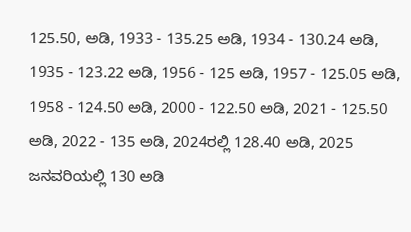125.50, ಅಡಿ, 1933 - 135.25 ಅಡಿ, 1934 - 130.24 ಅಡಿ, 1935 - 123.22 ಅಡಿ, 1956 - 125 ಅಡಿ, 1957 - 125.05 ಅಡಿ, 1958 - 124.50 ಅಡಿ, 2000 - 122.50 ಅಡಿ, 2021 - 125.50 ಅಡಿ, 2022 - 135 ಅಡಿ, 2024ರಲ್ಲಿ 128.40 ಅಡಿ, 2025 ಜನವರಿಯಲ್ಲಿ 130 ಅಡಿ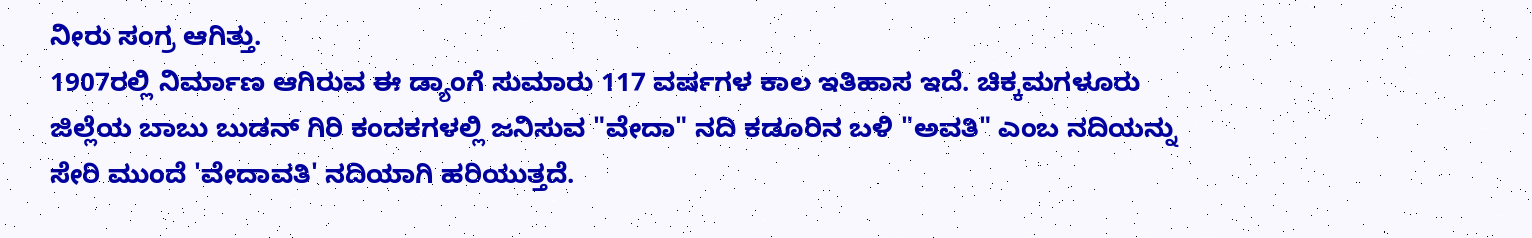ನೀರು ಸಂಗ್ರ ಆಗಿತ್ತು.
1907ರಲ್ಲಿ ನಿರ್ಮಾಣ ಆಗಿರುವ ಈ ಡ್ಯಾಂಗೆ ಸುಮಾರು 117 ವರ್ಷಗಳ ಕಾಲ ಇತಿಹಾಸ ಇದೆ. ಚಿಕ್ಕಮಗಳೂರು ಜಿಲ್ಲೆಯ ಬಾಬು ಬುಡನ್ ಗಿರಿ ಕಂದಕಗಳಲ್ಲಿ ಜನಿಸುವ "ವೇದಾ" ನದಿ ಕಡೂರಿನ ಬಳಿ "ಅವತಿ" ಎಂಬ ನದಿಯನ್ನು ಸೇರಿ ಮುಂದೆ 'ವೇದಾವತಿ' ನದಿಯಾಗಿ ಹರಿಯುತ್ತದೆ.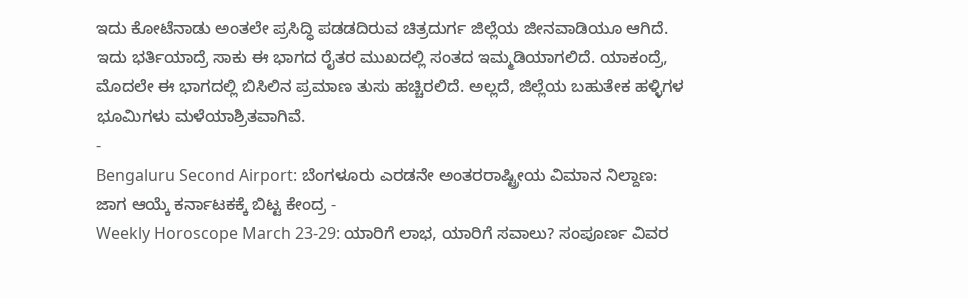ಇದು ಕೋಟೆನಾಡು ಅಂತಲೇ ಪ್ರಸಿದ್ಧಿ ಪಡಡದಿರುವ ಚಿತ್ರದುರ್ಗ ಜಿಲ್ಲೆಯ ಜೀನವಾಡಿಯೂ ಆಗಿದೆ. ಇದು ಭರ್ತಿಯಾದ್ರೆ ಸಾಕು ಈ ಭಾಗದ ರೈತರ ಮುಖದಲ್ಲಿ ಸಂತದ ಇಮ್ಮಡಿಯಾಗಲಿದೆ. ಯಾಕಂದ್ರೆ, ಮೊದಲೇ ಈ ಭಾಗದಲ್ಲಿ ಬಿಸಿಲಿನ ಪ್ರಮಾಣ ತುಸು ಹಚ್ಚಿರಲಿದೆ. ಅಲ್ಲದೆ, ಜಿಲ್ಲೆಯ ಬಹುತೇಕ ಹಳ್ಳಿಗಳ ಭೂಮಿಗಳು ಮಳೆಯಾಶ್ರಿತವಾಗಿವೆ.
-
Bengaluru Second Airport: ಬೆಂಗಳೂರು ಎರಡನೇ ಅಂತರರಾಷ್ಟ್ರೀಯ ವಿಮಾನ ನಿಲ್ದಾಣ: ಜಾಗ ಆಯ್ಕೆ ಕರ್ನಾಟಕಕ್ಕೆ ಬಿಟ್ಟ ಕೇಂದ್ರ -
Weekly Horoscope March 23-29: ಯಾರಿಗೆ ಲಾಭ, ಯಾರಿಗೆ ಸವಾಲು? ಸಂಪೂರ್ಣ ವಿವರ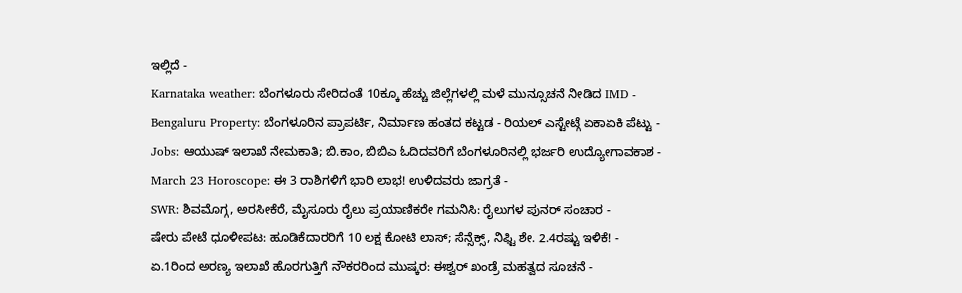ಇಲ್ಲಿದೆ -
Karnataka weather: ಬೆಂಗಳೂರು ಸೇರಿದಂತೆ 10ಕ್ಕೂ ಹೆಚ್ಚು ಜಿಲ್ಲೆಗಳಲ್ಲಿ ಮಳೆ ಮುನ್ಸೂಚನೆ ನೀಡಿದ IMD -
Bengaluru Property: ಬೆಂಗಳೂರಿನ ಪ್ರಾಪರ್ಟಿ, ನಿರ್ಮಾಣ ಹಂತದ ಕಟ್ಟಡ - ರಿಯಲ್ ಎಸ್ಟೇಟ್ಗೆ ಏಕಾಏಕಿ ಪೆಟ್ಟು -
Jobs: ಆಯುಷ್ ಇಲಾಖೆ ನೇಮಕಾತಿ; ಬಿ.ಕಾಂ, ಬಿಬಿಎ ಓದಿದವರಿಗೆ ಬೆಂಗಳೂರಿನಲ್ಲಿ ಭರ್ಜರಿ ಉದ್ಯೋಗಾವಕಾಶ -
March 23 Horoscope: ಈ 3 ರಾಶಿಗಳಿಗೆ ಭಾರಿ ಲಾಭ! ಉಳಿದವರು ಜಾಗ್ರತೆ -
SWR: ಶಿವಮೊಗ್ಗ, ಅರಸೀಕೆರೆ, ಮೈಸೂರು ರೈಲು ಪ್ರಯಾಣಿಕರೇ ಗಮನಿಸಿ: ರೈಲುಗಳ ಪುನರ್ ಸಂಚಾರ -
ಷೇರು ಪೇಟೆ ಧೂಳೀಪಟ: ಹೂಡಿಕೆದಾರರಿಗೆ 10 ಲಕ್ಷ ಕೋಟಿ ಲಾಸ್; ಸೆನ್ಸೆಕ್ಸ್, ನಿಫ್ಟಿ ಶೇ. 2.4ರಷ್ಟು ಇಳಿಕೆ! -
ಏ.1ರಿಂದ ಅರಣ್ಯ ಇಲಾಖೆ ಹೊರಗುತ್ತಿಗೆ ನೌಕರರಿಂದ ಮುಷ್ಕರ: ಈಶ್ವರ್ ಖಂಡ್ರೆ ಮಹತ್ವದ ಸೂಚನೆ -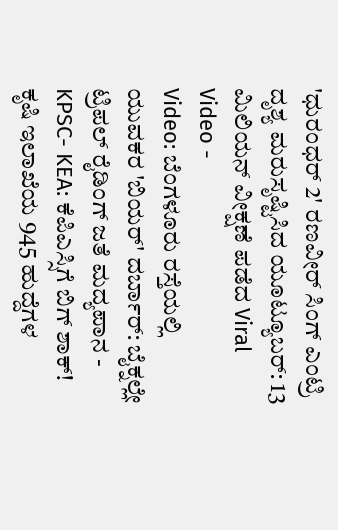'ಧುರಂಧರ್ 2' ರಣವೀರ್ ಸಿಂಗ್ ಎಂಟ್ರಿ ದೃಶ್ಯ ಮರುಸೃಷ್ಟಿಸಿದ ಯೂಟ್ಯೂಬರ್: 13 ಮಿಲಿಯನ್ ವೀಕ್ಷಣೆ ಪಡೆದ Viral Video -
Video: ಬೆಂಗಳೂರು ರಸ್ತೆಯಲ್ಲಿ ಯುವಕರ 'ಬಿಯರ್' ದರ್ಬಾರ್: ಬೈಕ್ನಲ್ಲೇ ಟ್ರಿಪಲ್ ರೈಡಿಂಗ್ ಜತೆ ಮದ್ಯಪಾನ -
KPSC- KEA: ಕೆಪಿಎಸ್ಸಿಗೆ ಬಿಗ್ ಶಾಕ್! ಕೃಷಿ ಇಲಾಖೆಯ 945 ಹುದ್ದೆಗಳ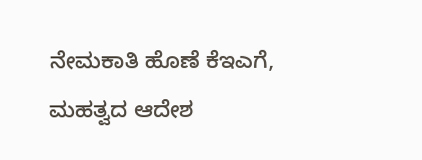ನೇಮಕಾತಿ ಹೊಣೆ ಕೆಇಎಗೆ, ಮಹತ್ವದ ಆದೇಶ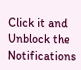Click it and Unblock the Notifications